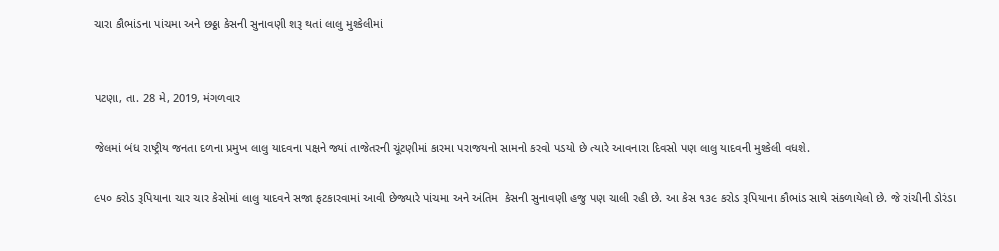ચારા કૌભાંડના પાંચમા અને છઠ્ઠા કેસની સુનાવણી શરૂ થતાં લાલુ મુશ્કેલીમાં


પટણા, તા. 28 મે, 2019, મંગળવાર

જેલમાં બંધ રાષ્ટ્રીય જનતા દળના પ્રમુખ લાલુ યાદવના પક્ષને જ્યાં તાજેતરની ચૂંટણીમાં કારમા પરાજયનો સામનો કરવો પડયો છે ત્યારે આવનારા દિવસો પણ લાલુ યાદવની મુશ્કેલી વધશે.

૯૫૦ કરોડ રૂપિયાના ચાર ચાર કેસોમાં લાલુ યાદવને સજા ફટકારવામાં આવી છેજ્યારે પાંચમા અને અંતિમ  કેસની સુનાવણી હજુ પણ ચાલી રહી છે. આ કેસ ૧૩૯ કરોડ રૂપિયાના કૌભાંડ સાથે સંકળાયેલો છે. જે રાંચીની ડોરંડા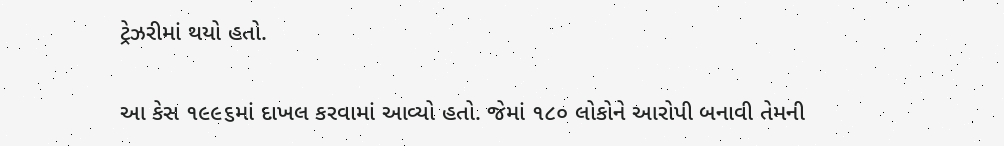ટ્રેઝરીમાં થયો હતો.

આ કેસ ૧૯૯૬માં દાખલ કરવામાં આવ્યો હતો. જેમાં ૧૮૦ લોકોને આરોપી બનાવી તેમની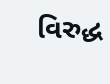વિરુદ્ધ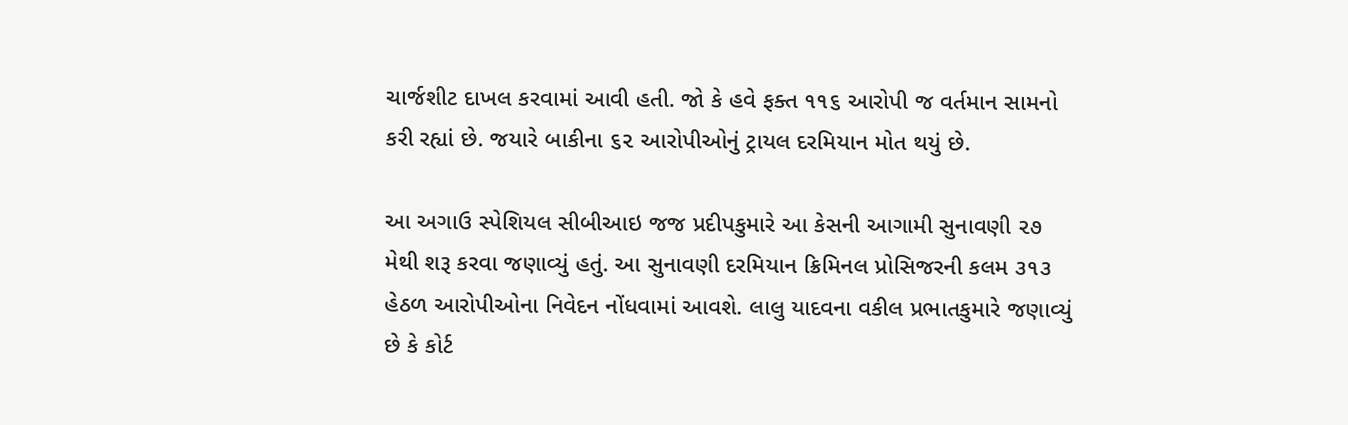ચાર્જશીટ દાખલ કરવામાં આવી હતી. જો કે હવે ફક્ત ૧૧૬ આરોપી જ વર્તમાન સામનો કરી રહ્યાં છે. જયારે બાકીના ૬૨ આરોપીઓનું ટ્રાયલ દરમિયાન મોત થયું છે.

આ અગાઉ સ્પેશિયલ સીબીઆઇ જજ પ્રદીપકુમારે આ કેસની આગામી સુનાવણી ૨૭ મેથી શરૂ કરવા જણાવ્યું હતું. આ સુનાવણી દરમિયાન ક્રિમિનલ પ્રોસિજરની કલમ ૩૧૩ હેઠળ આરોપીઓના નિવેદન નોંધવામાં આવશે. લાલુ યાદવના વકીલ પ્રભાતકુમારે જણાવ્યું છે કે કોર્ટ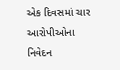એક દિવસમાં ચાર આરોપીઓના નિવેદન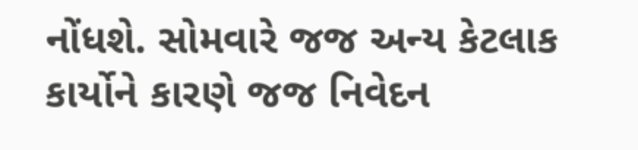નોંધશે. સોમવારે જજ અન્ય કેટલાક કાર્યોને કારણે જજ નિવેદન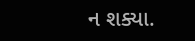ન શક્યા.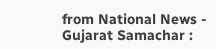from National News - Gujarat Samachar :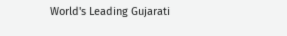World's Leading Gujarati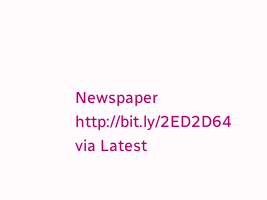Newspaper http://bit.ly/2ED2D64
via Latest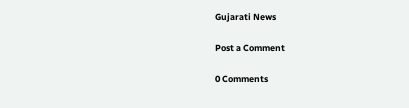Gujarati News

Post a Comment

0 Comments